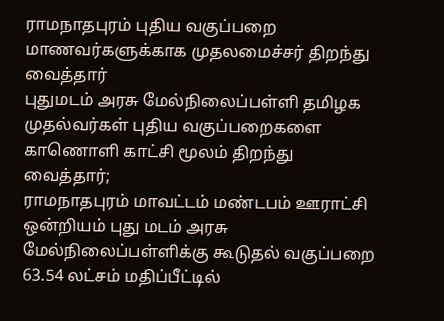ராமநாதபுரம் புதிய வகுப்பறை மாணவர்களுக்காக முதலமைச்சர் திறந்து வைத்தார்
புதுமடம் அரசு மேல்நிலைப்பள்ளி தமிழக முதல்வர்கள் புதிய வகுப்பறைகளை காணொளி காட்சி மூலம் திறந்து வைத்தார்;
ராமநாதபுரம் மாவட்டம் மண்டபம் ஊராட்சி ஒன்றியம் புது மடம் அரசு மேல்நிலைப்பள்ளிக்கு கூடுதல் வகுப்பறை 63.54 லட்சம் மதிப்பீட்டில்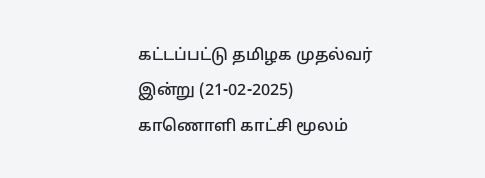கட்டப்பட்டு தமிழக முதல்வர் இன்று (21-02-2025) காணொளி காட்சி மூலம்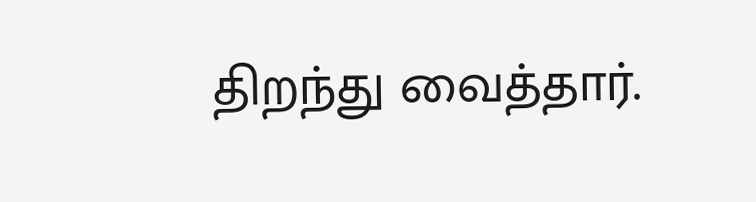திறந்து வைத்தார்.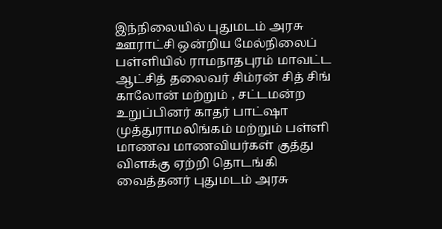இந்நிலையில் புதுமடம் அரசு ஊராட்சி ஒன்றிய மேல்நிலைப் பள்ளியில் ராமநாதபுரம் மாவட்ட ஆட்சித் தலைவர் சிம்ரன் சித் சிங் காலோன் மற்றும் , சட்டமன்ற உறுப்பினர் காதர் பாட்ஷா முத்துராமலிங்கம் மற்றும் பள்ளி மாணவ மாணவியர்கள் குத்து விளக்கு ஏற்றி தொடங்கி வைத்தனர் புதுமடம் அரசு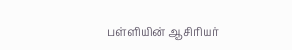பள்ளியின் ஆசிரியர்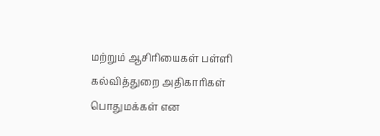மற்றும் ஆசிரியைகள் பள்ளி கல்வித்துறை அதிகாரிகள் பொதுமக்கள் என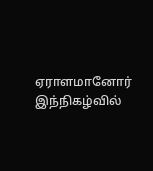ஏராளமானோர் இந்நிகழ்வில்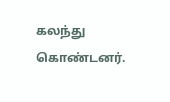கலந்து கொண்டனர்.